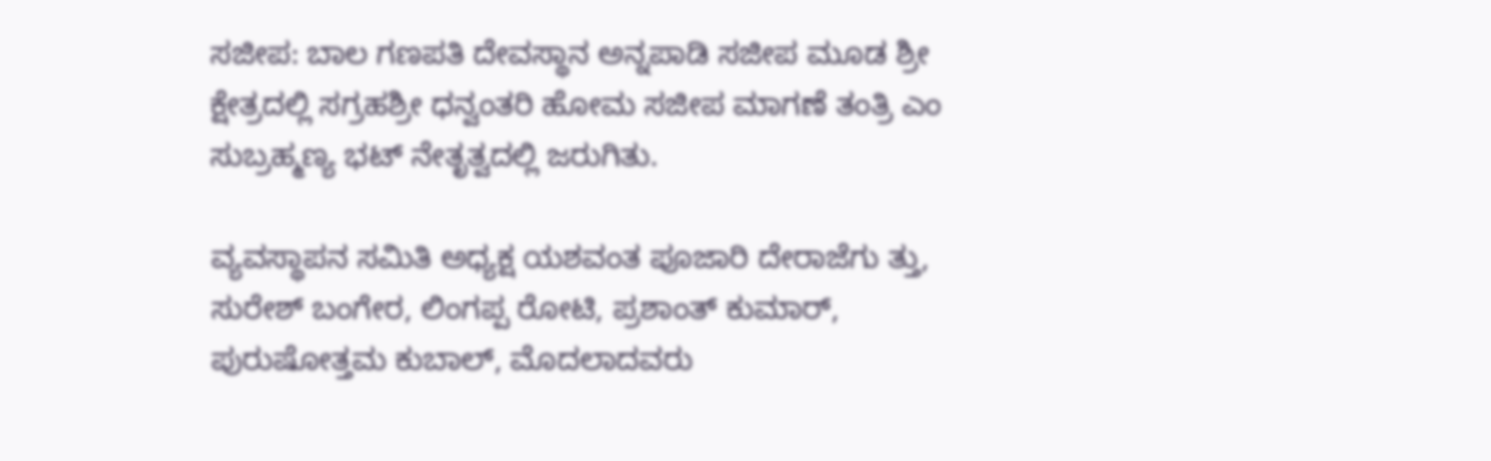ಸಜೀಪ: ಬಾಲ ಗಣಪತಿ ದೇವಸ್ಥಾನ ಅನ್ನಪಾಡಿ ಸಜೀಪ ಮೂಡ ಶ್ರೀ ಕ್ಷೇತ್ರದಲ್ಲಿ ಸಗ್ರಹಶ್ರೀ ಧನ್ವಂತರಿ ಹೋಮ ಸಜೀಪ ಮಾಗಣೆ ತಂತ್ರಿ ಎಂ ಸುಬ್ರಹ್ಮಣ್ಯ ಭಟ್ ನೇತೃತ್ವದಲ್ಲಿ ಜರುಗಿತು.

ವ್ಯವಸ್ಥಾಪನ ಸಮಿತಿ ಅಧ್ಯಕ್ಷ ಯಶವಂತ ಪೂಜಾರಿ ದೇರಾಜೆಗು ತ್ತು, ಸುರೇಶ್ ಬಂಗೇರ, ಲಿಂಗಪ್ಪ ರೋಟಿ, ಪ್ರಶಾಂತ್ ಕುಮಾರ್, ಪುರುಷೋತ್ತಮ ಕುಬಾಲ್, ಮೊದಲಾದವರು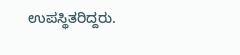ಉಪಸ್ಥಿತರಿದ್ದರು.